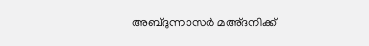അബ്ദുന്നാസർ മഅ്ദനിക്ക്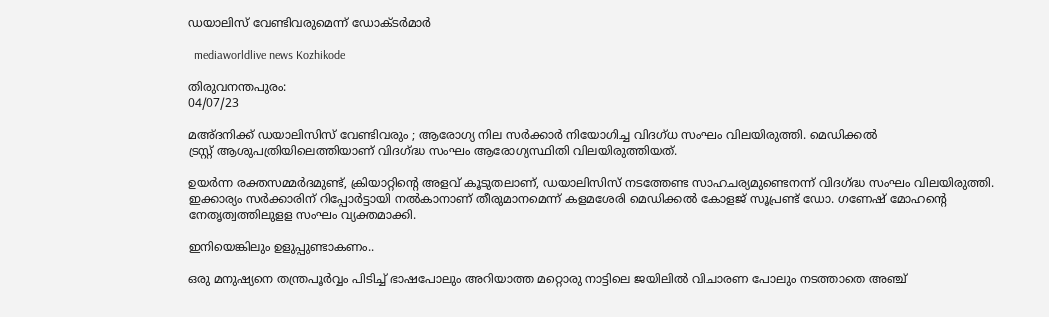ഡയാലിസ് വേണ്ടിവരുമെന്ന് ഡോക്ടർമാർ

  mediaworldlive news Kozhikode

തിരുവനന്തപുരം:
04/07/23

മഅ്ദനിക്ക് ഡയാലിസിസ് വേണ്ടിവരും ; ആരോഗ്യ നില സർക്കാർ നിയോഗിച്ച വിദഗ്ധ സംഘം വിലയിരുത്തി. മെഡിക്കൽ
ട്രസ്റ്റ് ആശുപത്രിയിലെത്തിയാണ് വിദഗ്ദ്ധ സംഘം ആരോഗ്യസ്ഥിതി വിലയിരുത്തിയത്.

ഉയർന്ന രക്തസമ്മർദമുണ്ട്, ക്രിയാറ്റിന്റെ അളവ് കൂടുതലാണ്, ഡയാലിസിസ് നടത്തേണ്ട സാഹചര്യമുണ്ടെനന്ന് വിദഗ്ദ്ധ സംഘം വിലയിരുത്തി. ഇക്കാര്യം സർക്കാരിന് റിപ്പോർട്ടായി നൽകാനാണ് തീരുമാനമെന്ന് കളമശേരി മെഡിക്കൽ കോളജ് സൂപ്രണ്ട് ഡോ. ഗണേഷ് മോഹന്റെ നേതൃത്വത്തിലുളള സംഘം വ്യക്തമാക്കി.

ഇനിയെങ്കിലും ഉളുപ്പുണ്ടാകണം..

ഒരു മനുഷ്യനെ തന്ത്രപൂർവ്വം പിടിച്ച് ഭാഷപോലും അറിയാത്ത മറ്റൊരു നാട്ടിലെ ജയിലിൽ വിചാരണ പോലും നടത്താതെ അഞ്ച്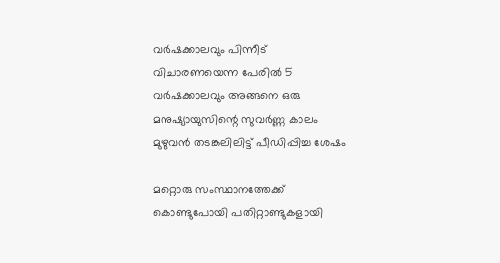വർഷക്കാലവും പിന്നീട് വിചാരണയെന്ന പേരിൽ 5 വർഷക്കാലവും അങ്ങനെ ഒരു മനുഷ്യായുസിന്റെ സുവർണ്ണ കാലം മുഴുവൻ തടങ്കലിലിട്ട് പീഡിപ്പിച്ച ശേഷം

മറ്റൊരു സംസ്ഥാനത്തേക്ക് കൊണ്ടുപോയി പതിറ്റാണ്ടുകളായി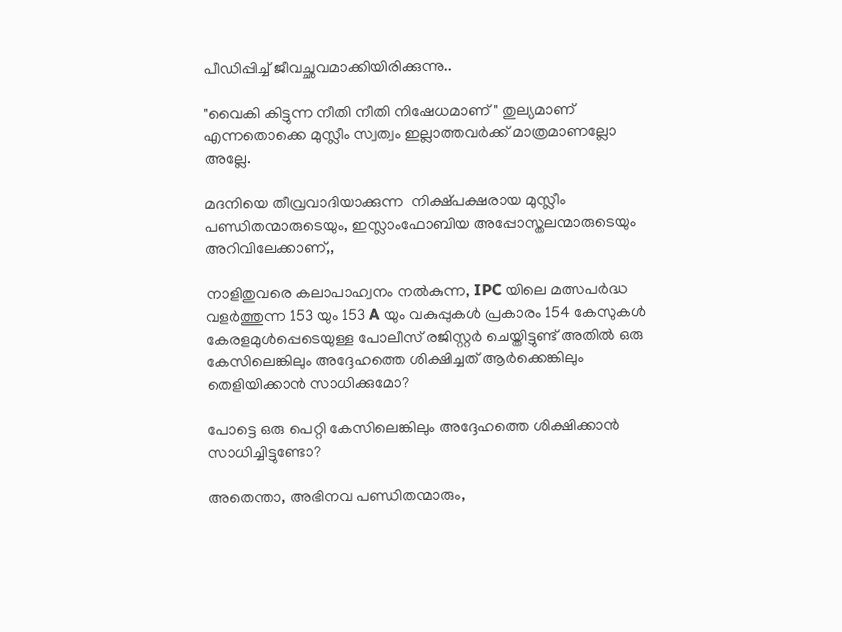പീഡിപ്പിച്ച് ജീവച്ഛവമാക്കിയിരിക്കുന്നു..

"വൈകി കിട്ടുന്ന നീതി നീതി നിഷേധമാണ് " തുല്യമാണ് എന്നതൊക്കെ മുസ്ലീം സ്വത്വം ഇല്ലാത്തവർക്ക് മാത്രമാണല്ലോ അല്ലേ.

മദനിയെ തീവ്രവാദിയാക്കുന്ന  നിക്ഷ്പക്ഷരായ മുസ്ലീം പണ്ഡിതന്മാരുടെയും, ഇസ്ലാംഫോബിയ അപ്പോസ്തലന്മാരുടെയും അറിവിലേക്കാണ്,,

നാളിതുവരെ കലാപാഹ്വനം നൽകുന്ന, IPC യിലെ മത്സപർദ്ധ വളർത്തുന്ന 153 യും 153 A യും വകുപ്പുകൾ പ്രകാരം 154 കേസുകൾ കേരളമുൾപ്പെടെയുള്ള പോലീസ് രജിസ്റ്റർ ചെയ്തിട്ടുണ്ട് അതിൽ ഒരു കേസിലെങ്കിലും അദ്ദേഹത്തെ ശിക്ഷിച്ചത് ആർക്കെങ്കിലും തെളിയിക്കാൻ സാധിക്കുമോ?

പോട്ടെ ഒരു പെറ്റി കേസിലെങ്കിലും അദ്ദേഹത്തെ ശിക്ഷിക്കാൻ സാധിച്ചിട്ടുണ്ടോ?

അതെന്താ, അഭിനവ പണ്ഡിതന്മാരും,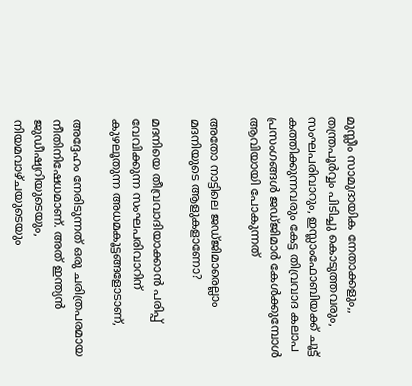മുസ്ലീം സാമുദായിക നേതാക്കളും,, തന്ത്രപൂർവ്വം പിടിച്ചു കൊടുത്തവരും, സംഘപരിവാറും, ഇസ്ലാംഫോബിയക്ക് ചൂട്ട് കത്തിക്കുന്നവരും കേട്ട തിവ്രവാദ കലാപ പ്രസംഗങ്ങൾ ജഡ്ജിമാർ കേൾക്കുമ്പോൾ ആവിയായി പോകുന്നത്

അതോ നാട്ടിലെ ജഡ്ജിമാരെല്ലാം മദനിയുടെ ആളുകളാണോ?

മദനിയെ തീവ്രവാദിയാക്കാൻ പരിപ്പ് വേവിക്കുന്ന സംഘപരിവാറിന്  കുഴലൂതുന്ന അധമകൂട്ടങ്ങളോടാണ്,

അദ്ദേഹം നേരിടുന്നത് ഒരു ചരിത്രപരമായ നീതിനിഷേധമാണ്. അത് ഇന്ത്യൻ ജുഡീഷ്യറിയുടെയും, നിയമവാഴ്ചയുടെയും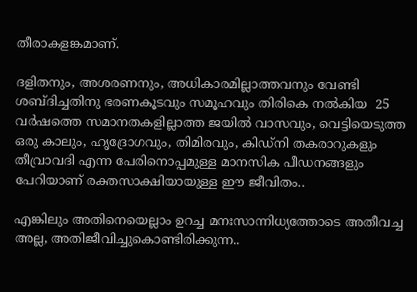തീരാകളങ്കമാണ്.

ദളിതനും, അശരണനും, അധികാരമില്ലാത്തവനും വേണ്ടി ശബ്ദിച്ചതിനു ഭരണകൂടവും സമൂഹവും തിരികെ നൽകിയ  25 വർഷത്തെ സമാനതകളില്ലാത്ത ജയിൽ വാസവും, വെട്ടിയെടുത്ത ഒരു കാലും, ഹൃദ്രോഗവും, തിമിരവും, കിഡ്നി തകരാറുകളും തീവ്രാവദി എന്ന പേരിനൊപ്പമുള്ള മാനസിക പീഡനങ്ങളും പേറിയാണ് രക്തസാക്ഷിയായുള്ള ഈ ജീവിതം..

എങ്കിലും അതിനെയെല്ലാം ഉറച്ച മനഃസാന്നിധ്യത്തോടെ അതീവച്ച അല്ല, അതിജീവിച്ചുകൊണ്ടിരിക്കുന്ന..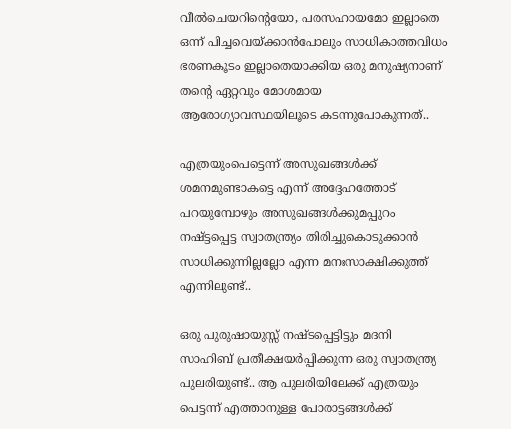വീൽചെയറിന്റെയോ, പരസഹായമോ ഇല്ലാതെ ഒന്ന് പിച്ചവെയ്ക്കാൻപോലും സാധികാത്തവിധം ഭരണകൂടം ഇല്ലാതെയാക്കിയ ഒരു മനുഷ്യനാണ് തന്റെ ഏറ്റവും മോശമായ ആരോഗ്യാവസ്ഥയിലൂടെ കടന്നുപോകുന്നത്..

എത്രയുംപെട്ടെന്ന് അസുഖങ്ങൾക്ക് ശമനമുണ്ടാകട്ടെ എന്ന് അദ്ദേഹത്തോട്  പറയുമ്പോഴും അസുഖങ്ങൾക്കുമപ്പുറം നഷ്ട്ടപ്പെട്ട സ്വാതന്ത്ര്യം തിരിച്ചുകൊടുക്കാൻ സാധിക്കുന്നില്ലല്ലോ എന്ന മനഃസാക്ഷിക്കുത്ത് എന്നിലുണ്ട്..

ഒരു പുരുഷായുസ്സ് നഷ്ടപ്പെട്ടിട്ടും മദനി സാഹിബ് പ്രതീക്ഷയർപ്പിക്കുന്ന ഒരു സ്വാതന്ത്ര്യ പുലരിയുണ്ട്.. ആ പുലരിയിലേക്ക് എത്രയും പെട്ടന്ന് എത്താനുള്ള പോരാട്ടങ്ങൾക്ക്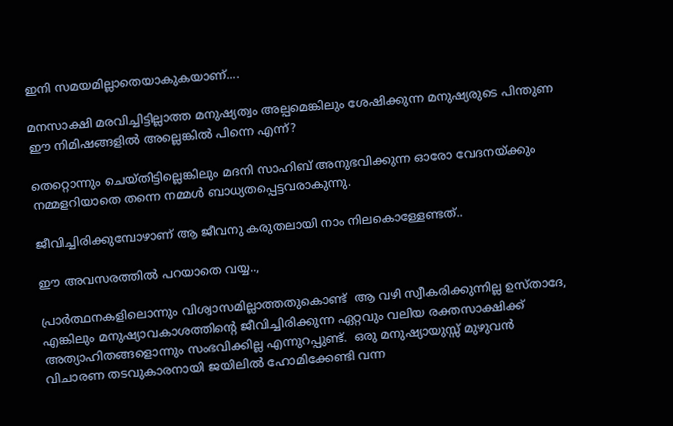ഇനി സമയമില്ലാതെയാകുകയാണ്....

മനസാക്ഷി മരവിച്ചിട്ടില്ലാത്ത മനുഷ്യത്വം അല്പമെങ്കിലും ശേഷിക്കുന്ന മനുഷ്യരുടെ പിന്തുണ ഈ നിമിഷങ്ങളിൽ അല്ലെങ്കിൽ പിന്നെ എന്ന്?

തെറ്റൊന്നും ചെയ്തിട്ടില്ലെങ്കിലും മദനി സാഹിബ് അനുഭവിക്കുന്ന ഓരോ വേദനയ്ക്കും നമ്മളറിയാതെ തന്നെ നമ്മൾ ബാധ്യതപ്പെട്ടവരാകുന്നു.

ജീവിച്ചിരിക്കുമ്പോഴാണ് ആ ജീവനു കരുതലായി നാം നിലകൊള്ളേണ്ടത്..

ഈ അവസരത്തിൽ പറയാതെ വയ്യ..,

പ്രാർത്ഥനകളിലൊന്നും വിശ്വാസമില്ലാത്തതുകൊണ്ട്  ആ വഴി സ്വീകരിക്കുന്നില്ല ഉസ്താദേ,  എങ്കിലും മനുഷ്യാവകാശത്തിന്റെ ജീവിച്ചിരിക്കുന്ന ഏറ്റവും വലിയ രക്തസാക്ഷിക്ക് അത്യാഹിതങ്ങളൊന്നും സംഭവിക്കില്ല എന്നുറപ്പുണ്ട്.  ഒരു മനുഷ്യായുസ്സ് മുഴുവൻ വിചാരണ തടവുകാരനായി ജയിലിൽ ഹോമിക്കേണ്ടി വന്ന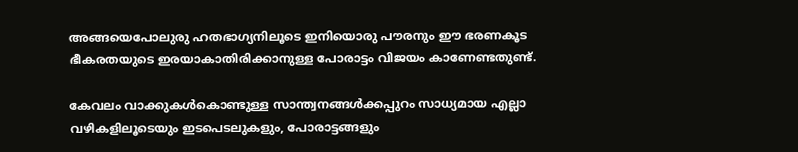അങ്ങയെപോലുരു ഹതഭാഗ്യനിലൂടെ ഇനിയൊരു പൗരനും ഈ ഭരണകൂട ഭീകരതയുടെ ഇരയാകാതിരിക്കാനുള്ള പോരാട്ടം വിജയം കാണേണ്ടതുണ്ട്.

കേവലം വാക്കുകൾകൊണ്ടുള്ള സാന്ത്വനങ്ങൾക്കപ്പുറം സാധ്യമായ എല്ലാ വഴികളിലൂടെയും ഇടപെടലുകളും, പോരാട്ടങ്ങളും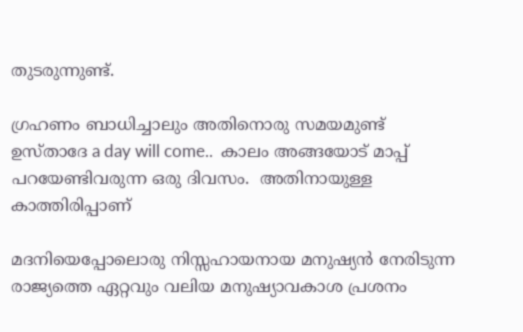തുടരുന്നുണ്ട്.

ഗ്രഹണം ബാധിച്ചാലും അതിനൊരു സമയമുണ്ട് ഉസ്താദേ a day will come..  കാലം അങ്ങയോട് മാപ്പ് പറയേണ്ടിവരുന്ന ഒരു ദിവസം.  അതിനായുള്ള കാത്തിരിപ്പാണ്

മദനിയെപ്പോലൊരു നിസ്സഹായനായ മനുഷ്യൻ നേരിടുന്ന രാജ്യത്തെ ഏറ്റവും വലിയ മനുഷ്യാവകാശ പ്രശനം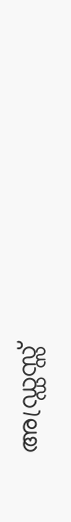അഡ്ഡ്രസ്സ്‌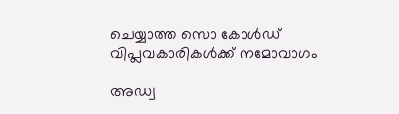ചെയ്യാത്ത സൊ കോൾഡ് വിപ്ലവകാരികൾക്ക് നമോവാഗം

അഡ്വ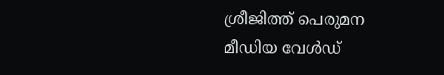ശ്രീജിത്ത്‌ പെരുമന
മീഡിയ വേൾഡ്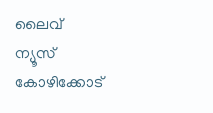ലൈവ് ന്യൂസ് കോഴിക്കോട്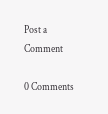Post a Comment

0 Comments